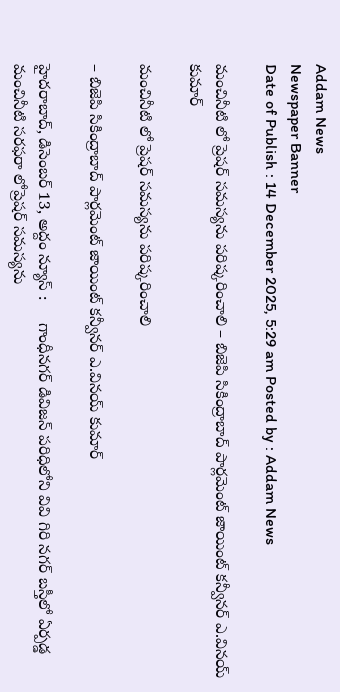Addam News
Newspaper Banner
Date of Publish : 14 December 2025, 5:29 am Posted by : Addam News

మంచినీటి లో ప్రెషర్ సమస్యను పరిష్కరించాలి – బిజెపి సికింద్రాబాద్ పార్లమెంట్ జాయింట్ కన్వీనర్ ఎ.వినయ్ కుమార్

మంచినీటి లో ప్రెషర్ సమస్యను పరిష్కరించాలి

– బిజెపి సికింద్రాబాద్ పార్లమెంట్ జాయింట్ కన్వీనర్ ఎ.వినయ్ కుమార్

హైదరాబాద్, డిసెంబ‌ర్ 13, అద్దం న్యూస్ :     గాంధీనగర్ డివిజన్ పరిధిలోని వివి గిరి నగర్ బస్తీలో ఏర్పడ్డ మంచినీటి సరఫరా లోప్రెషర్ సమస్యను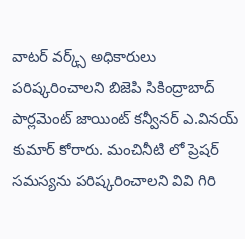వాట‌ర్ వ‌ర్క్స్ అధికారులు ప‌రిష్క‌రించాల‌ని బిజెపి సికింద్రాబాద్ పార్లమెంట్ జాయింట్ కన్వీనర్ ఎ.వినయ్ కుమార్ కోరారు. మంచినీటి లో ప్రెష‌ర్ స‌మ‌స్య‌ను ప‌రిష్క‌రించాల‌ని వివి గిరి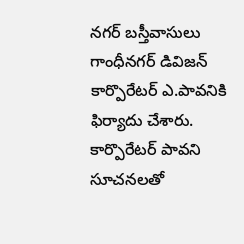న‌గ‌ర్ బ‌స్తీవాసులు గాంధీనగర్ డివిజన్ కార్పొరేటర్ ఎ.పావనికి ఫిర్యాదు చేశారు. కార్పొరేటర్ పావ‌ని సూచనలతో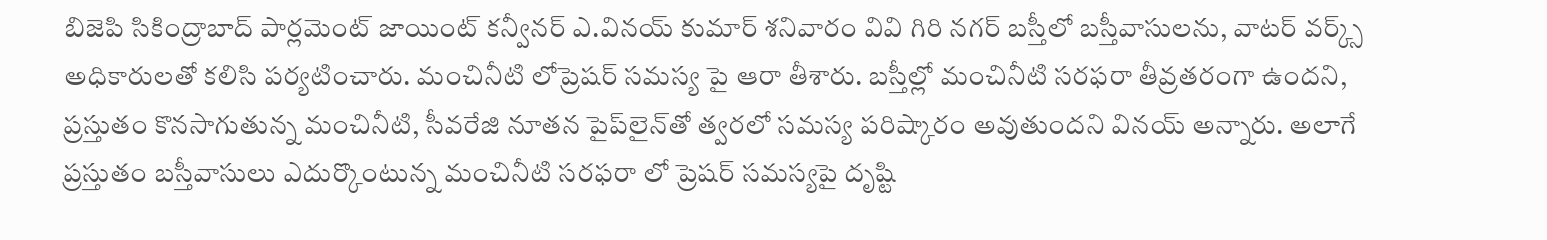బిజెపి సికింద్రాబాద్ పార్లమెంట్ జాయింట్ కన్వీనర్ ఎ.వినయ్ కుమార్ శ‌నివారం వివి గిరి నగర్ బస్తీలో బ‌స్తీవాసులను, వాటర్ వర్క్స్ అధికారులతో కలిసి ప‌ర్య‌టించారు. మంచినీటి లోప్రెషర్ సమస్య పై ఆరా తీశారు. బస్తీల్లో మంచినీటి సరఫరా తీవ్రతరంగా ఉంద‌ని, ప్రస్తుతం కొనసాగుతున్న మంచినీటి, సీవరేజి నూతన పైప్‌లైన్‌తో త్వరలో సమస్య పరిష్కారం అవుతుందని విన‌య్ అన్నారు. అలాగే ప్రస్తుతం బ‌స్తీవాసులు ఎదుర్కొంటున్న‌ మంచినీటి సరఫరా లో ప్రెషర్ సమస్యపై దృష్టి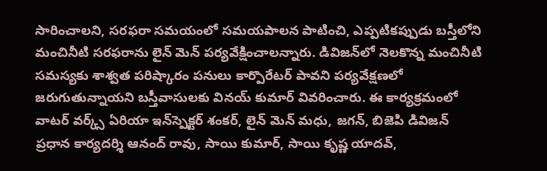సారించాలని, సరఫరా సమయంలో సమయపాలన పాటించి, ఎప్పటికప్పుడు బస్తీలోని మంచినీటి సరఫరాను లైన్ మెన్ పర్యవేక్షించాలన్నారు. డివిజన్‌లో నెలకొన్న మంచినీటి సమస్యకు శాశ్వత పరిష్కారం పనులు కార్పొరేటర్ పావ‌ని పర్యవేక్షణలో జరుగుతున్నాయని బస్తీవాసులకు వినయ్ కుమార్ వివరించారు. ఈ కార్యక్రమంలో వాటర్ వర్క్స్ ఏరియా ఇన్‌స్పెక్ట‌ర్‌ శంకర్, లైన్ మెన్ మధు, జగన్, బిజెపి డివిజన్ ప్రధాన కార్యదర్శి ఆనంద్ రావు, సాయి కుమార్, సాయి కృష్ణ యాదవ్,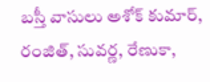బ‌స్తీ వాసులు అశోక్ కుమార్, రంజిత్, సువర్ణ, రేణుకా,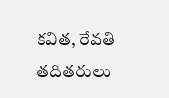కవిత, రేవతి తదితరులు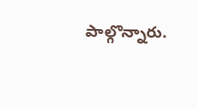పాల్గొన్నారు.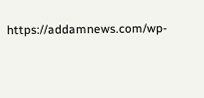https://addamnews.com/wp-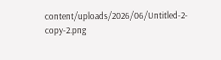content/uploads/2026/06/Untitled-2-copy-2.png